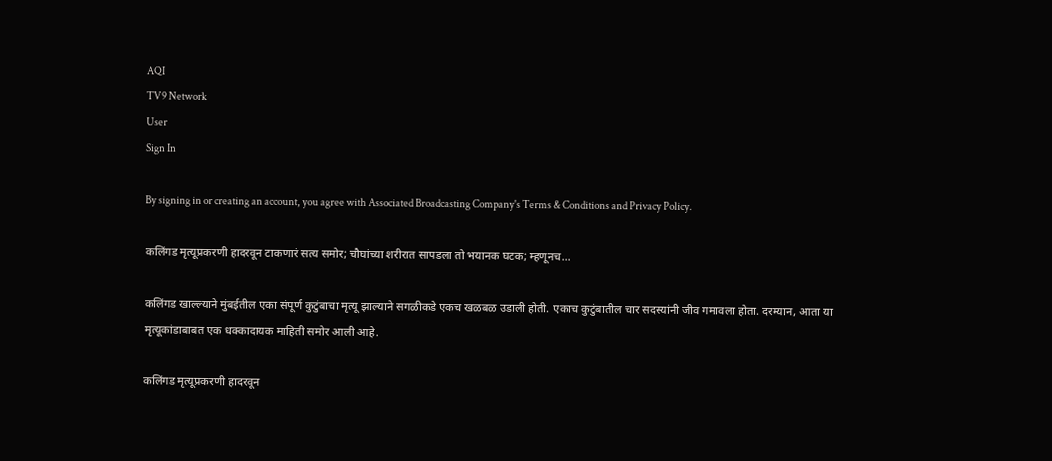AQI
TV9 Network
User
Sign In

By signing in or creating an account, you agree with Associated Broadcasting Company's Terms & Conditions and Privacy Policy.

कलिंगड मृत्यूप्रकरणी हादरवून टाकणारं सत्य समोर; चौघांच्या शरीरात सापडला तो भयानक घटक; म्हणूनच…

कलिंगड खाल्ल्याने मुंबईतील एका संपूर्ण कुटुंबाचा मृत्यू झाल्याने सगळीकडे एकच खळबळ उडाली होती. एकाच कुटुंबातील चार सदस्यांनी जीव गमावला होता. दरम्यान, आता या मृत्यूकांडाबाबत एक धक्कादायक माहिती समोर आली आहे.

कलिंगड मृत्यूप्रकरणी हादरवून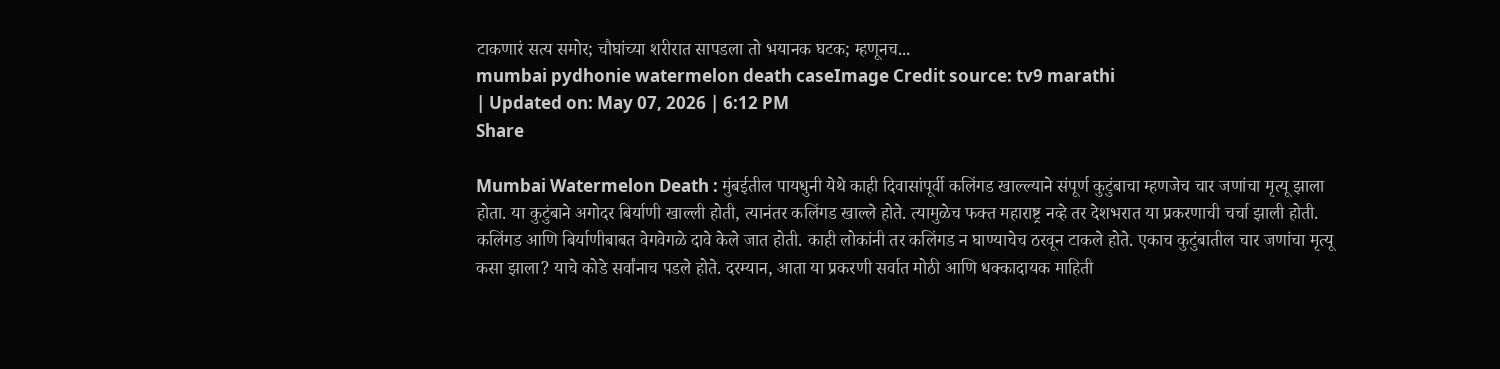टाकणारं सत्य समोर; चौघांच्या शरीरात सापडला तो भयानक घटक; म्हणूनच...
mumbai pydhonie watermelon death caseImage Credit source: tv9 marathi
| Updated on: May 07, 2026 | 6:12 PM
Share

Mumbai Watermelon Death : मुंबईतील पायधुनी येथे काही दिवासांपूर्वी कलिंगड खाल्ल्याने संपूर्ण कुटुंबाचा म्हणजेच चार जणांचा मृत्यू झाला होता. या कुटुंबाने अगोदर बिर्याणी खाल्ली होती, त्यानंतर कलिंगड खाल्ले होते. त्यामुळेच फक्त महाराष्ट्र नव्हे तर देशभरात या प्रकरणाची चर्चा झाली होती. कलिंगड आणि बिर्याणीबाबत वेगवेगळे दावे केले जात होती. काही लोकांनी तर कलिंगड न घाण्याचेच ठरवून टाकले होते. एकाच कुटुंबातील चार जणांचा मृत्यू कसा झाला? याचे कोडे सर्वांनाच पडले होते. दरम्यान, आता या प्रकरणी सर्वात मोठी आणि धक्कादायक माहिती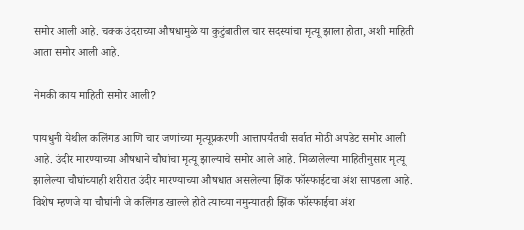समोर आली आहे. चक्क उंदराच्या औषधामुळे या कुटुंबातील चार सदस्यांचा मृत्यू झाला होता, अशी माहिती आता समोर आली आहे.

नेमकी काय माहिती समोर आली?

पायधुनी येथील कलिंगड आणि चार जणांच्या मृत्यूप्रकरणी आत्तापर्यंतची सर्वात मोठी अपडेट समोर आली आहे. उंदीर मारण्याच्या औषधाने चौघांचा मृत्यू झाल्याचे समोर आले आहे. मिळालेल्या माहितीनुसार मृत्यू झालेल्या चौघांच्याही शरीरात उंदीर मारण्याच्या औषधात असलेल्या झिंक फॉस्फाईटचा अंश सापडला आहे. विशेष म्हणजे या चौघांनी जे कलिंगड खाल्ले होते त्याच्या नमुन्यातही झिंक फॉस्फाईचा अंश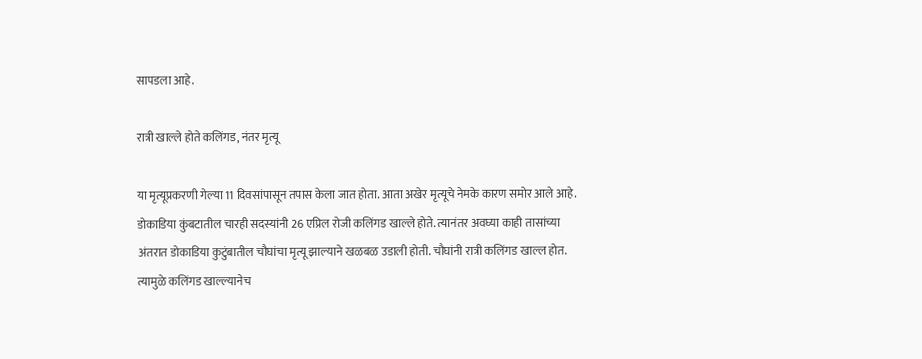सापडला आहे.

रात्री खाल्ले होते कलिंगड, नंतर मृत्यू

या मृत्यूप्रकरणी गेल्या 11 दिवसांपासून तपास केला जात होता. आता अखेर मृत्यूचे नेमके कारण समोर आले आहे. डोकाडिया कुंबटातील चारही सदस्यांनी 26 एप्रिल रोजी कलिंगड खाल्ले होते. त्यानंतर अवघ्या काही तासांच्या अंतरात डोकाडिया कुटुंबातील चौघांचा मृत्यू झाल्याने खळबळ उडाली होती. चौघांनी रात्री कलिंगड खाल्ल होत. त्यामुळे कलिंगड खाल्ल्यानेच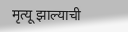मृत्यू झाल्याची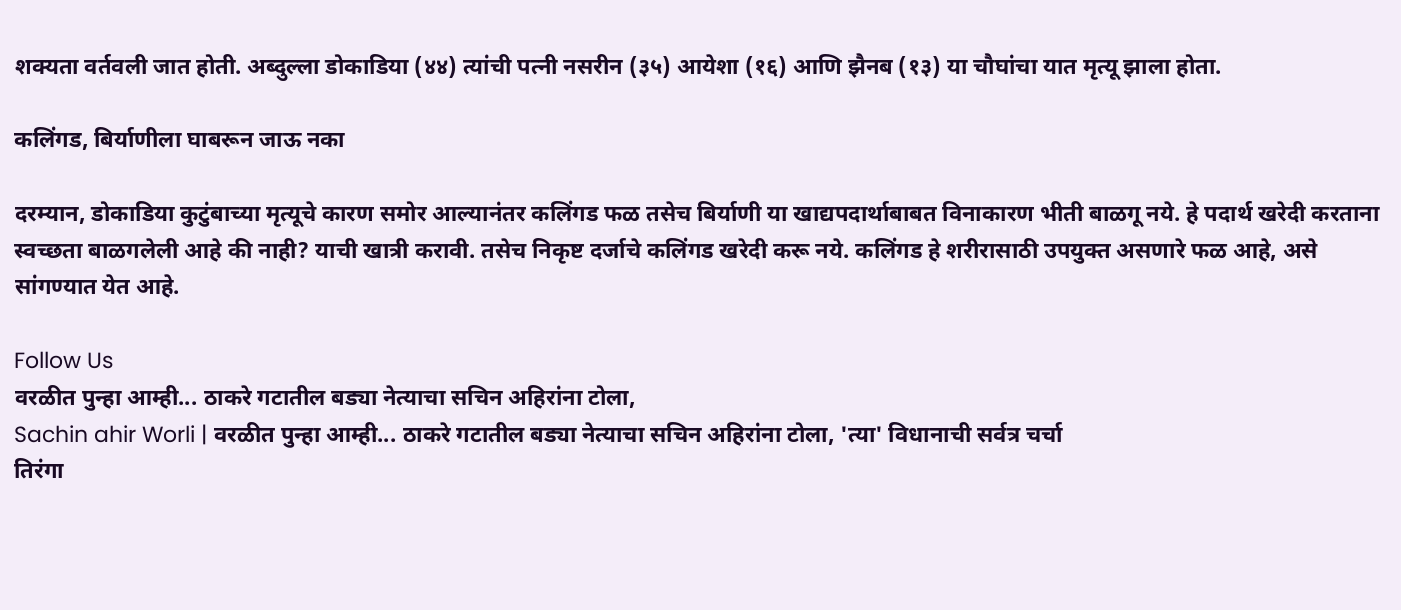शक्यता वर्तवली जात होती. अब्दुल्ला डोकाडिया (४४) त्यांची पत्नी नसरीन (३५) आयेशा (१६) आणि झैनब (१३) या चौघांचा यात मृत्यू झाला होता.

कलिंगड, बिर्याणीला घाबरून जाऊ नका

दरम्यान, डोकाडिया कुटुंबाच्या मृत्यूचे कारण समोर आल्यानंतर कलिंगड फळ तसेच बिर्याणी या खाद्यपदार्थाबाबत विनाकारण भीती बाळगू नये. हे पदार्थ खरेदी करताना स्वच्छता बाळगलेली आहे की नाही? याची खात्री करावी. तसेच निकृष्ट दर्जाचे कलिंगड खरेदी करू नये. कलिंगड हे शरीरासाठी उपयुक्त असणारे फळ आहे, असे सांगण्यात येत आहे.

Follow Us
वरळीत पुन्हा आम्ही... ठाकरे गटातील बड्या नेत्याचा सचिन अहिरांना टोला,
Sachin ahir Worli | वरळीत पुन्हा आम्ही... ठाकरे गटातील बड्या नेत्याचा सचिन अहिरांना टोला, 'त्या' विधानाची सर्वत्र चर्चा
तिरंगा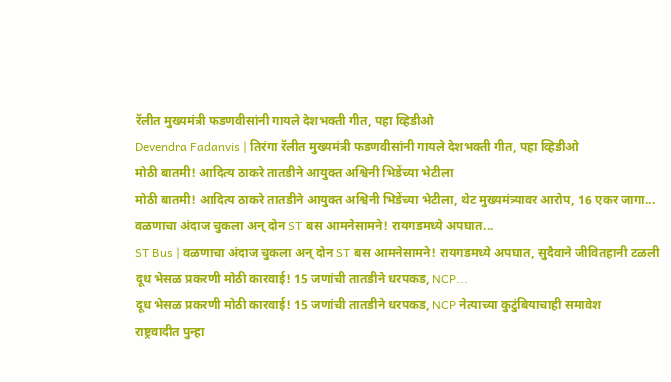रॅलीत मुख्यमंत्री फडणवीसांनी गायले देशभक्ती गीत, पहा व्हिडीओ
Devendra Fadanvis | तिरंगा रॅलीत मुख्यमंत्री फडणवीसांनी गायले देशभक्ती गीत, पहा व्हिडीओ
मोठी बातमी! आदित्य ठाकरे तातडीने आयुक्त अश्विनी भिडेंच्या भेटीला
मोठी बातमी! आदित्य ठाकरे तातडीने आयुक्त अश्विनी भिडेंच्या भेटीला, थेट मुख्यमंत्र्यावर आरोप, 16 एकर जागा...
वळणाचा अंदाज चुकला अन् दोन ST बस आमनेसामने! रायगडमध्ये अपघात...
ST Bus | वळणाचा अंदाज चुकला अन् दोन ST बस आमनेसामने! रायगडमध्ये अपघात, सुदैवाने जीवितहानी टळली
दूध भेसळ प्रकरणी मोठी कारवाई! 15 जणांची तातडीने धरपकड, NCP...
दूध भेसळ प्रकरणी मोठी कारवाई! 15 जणांची तातडीने धरपकड, NCP नेत्याच्या कुटुंबियाचाही समावेश
राष्ट्रवादीत पुन्हा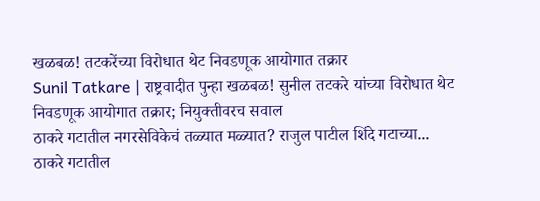खळबळ! तटकरेंच्या विरोधात थेट निवडणूक आयोगात तक्रार
Sunil Tatkare | राष्ट्रवादीत पुन्हा खळबळ! सुनील तटकरे यांच्या विरोधात थेट निवडणूक आयोगात तक्रार; नियुक्तीवरच सवाल
ठाकरे गटातील नगरसेविकेचं तळ्यात मळ्यात? राजुल पाटील शिंदे गटाच्या...
ठाकरे गटातील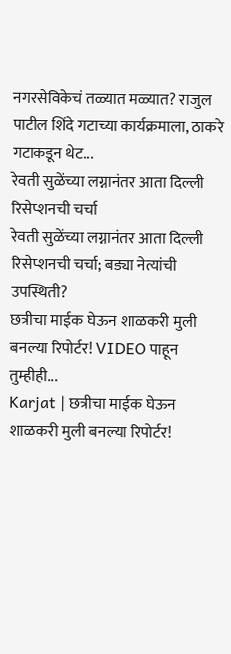नगरसेविकेचं तळ्यात मळ्यात? राजुल पाटील शिंदे गटाच्या कार्यक्रमाला, ठाकरे गटाकडून थेट...
रेवती सुळेंच्या लग्नानंतर आता दिल्ली रिसेप्शनची चर्चा
रेवती सुळेंच्या लग्नानंतर आता दिल्ली रिसेप्शनची चर्चा; बड्या नेत्यांची उपस्थिती?
छत्रीचा माईक घेऊन शाळकरी मुली बनल्या रिपोर्टर! VIDEO पाहून तुम्हीही...
Karjat | छत्रीचा माईक घेऊन शाळकरी मुली बनल्या रिपोर्टर!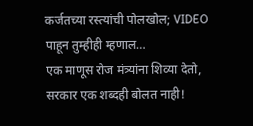कर्जतच्या रस्त्यांची पोलखोल; VIDEO पाहून तुम्हीही म्हणाल…
एक माणूस रोज मंत्र्यांना शिव्या देतो, सरकार एक शब्दही बोलत नाही!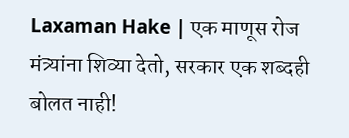Laxaman Hake | एक माणूस रोज मंत्र्यांना शिव्या देतो, सरकार एक शब्दही बोलत नाही!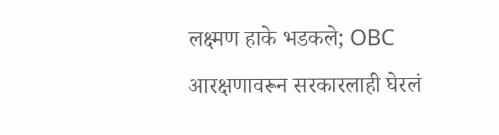लक्ष्मण हाके भडकले; OBC आरक्षणावरून सरकारलाही घेरलं